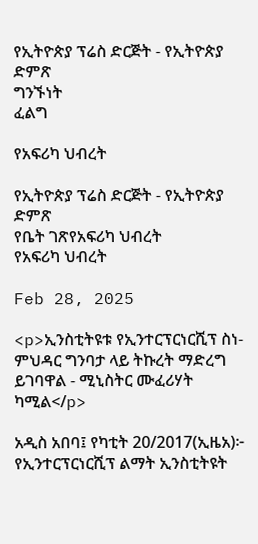የኢትዮጵያ ፕሬስ ድርጅት - የኢትዮጵያ ድምጽ
ግንኙነት
ፈልግ

የአፍሪካ ህብረት

የኢትዮጵያ ፕሬስ ድርጅት - የኢትዮጵያ ድምጽ
የቤት ገጽየአፍሪካ ህብረት
የአፍሪካ ህብረት

Feb 28, 2025

<p>ኢንስቲትዩቱ የኢንተርፕርነርሺፕ ስነ-ምህዳር ግንባታ ላይ ትኩረት ማድረግ ይገባዋል - ሚኒስትር ሙፈሪሃት ካሚል</p>

አዲስ አበባ፤ የካቲት 20/2017(ኢዜአ)፦ የኢንተርፕርነርሺፕ ልማት ኢንስቲትዩት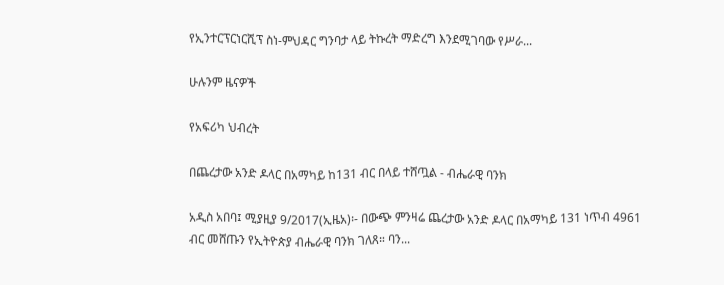የኢንተርፕርነርሺፕ ስነ-ምህዳር ግንባታ ላይ ትኩረት ማድረግ እንደሚገባው የሥራ...

ሁሉንም ዜናዎች

የአፍሪካ ህብረት

በጨረታው አንድ ዶላር በአማካይ ከ131 ብር በላይ ተሸጧል - ብሔራዊ ባንክ

አዲስ አበባ፤ ሚያዚያ 9/2017(ኢዜአ)፡- በውጭ ምንዛሬ ጨረታው አንድ ዶላር በአማካይ 131 ነጥብ 4961 ብር መሸጡን የኢትዮጵያ ብሔራዊ ባንክ ገለጸ። ባን...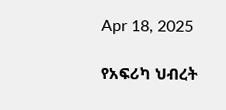Apr 18, 2025

የአፍሪካ ህብረት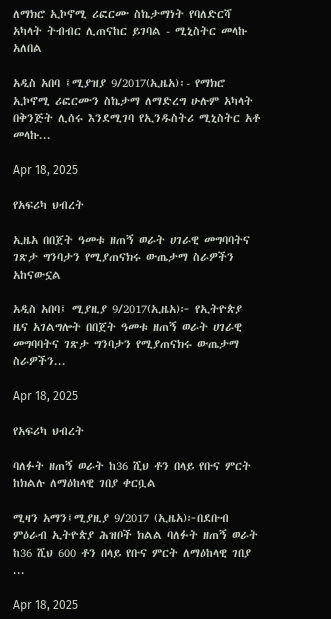ለማክሮ ኢኮኖሚ ሪፎርሙ ስኬታማነት የባለድርሻ አካላት ትብብር ሊጠናከር ይገባል - ሚኒስትር መላኩ አለበል

አዲስ አበባ ፤ሚያዝያ 9/2017(ኢዜአ)፡- የማክሮ ኢኮኖሚ ሪፎርሙን ስኬታማ ለማድረግ ሁሉም አካላት በቅንጅት ሊሰሩ እንደሚገባ የኢንዱስትሪ ሚኒስትር አቶ መላኩ...

Apr 18, 2025

የአፍሪካ ህብረት

ኢዜአ በበጀት ዓመቱ ዘጠኝ ወራት ሀገራዊ መግባባትና ገጽታ ግንባታን የሚያጠናክሩ ውጤታማ ስራዎችን አከናውኗል

አዲስ አበባ፤ ሚያዚያ 9/2017(ኢዜአ)፦ የኢትዮጵያ ዜና አገልግሎት በበጀት ዓመቱ ዘጠኝ ወራት ሀገራዊ መግባባትና ገጽታ ግንባታን የሚያጠናክሩ ውጤታማ ስራዎችን...

Apr 18, 2025

የአፍሪካ ህብረት

ባለፉት ዘጠኝ ወራት ከ36 ሺህ ቶን በላይ የቡና ምርት ከክልሉ ለማዕከላዊ ገበያ ቀርቧል

ሚዛን አማን፤ሚያዚያ 9/2017 (ኢዜአ)፦በደቡብ ምዕራብ ኢትዮጵያ ሕዝቦች ክልል ባለፉት ዘጠኝ ወራት ከ36 ሺህ 600 ቶን በላይ የቡና ምርት ለማዕከላዊ ገበያ ...

Apr 18, 2025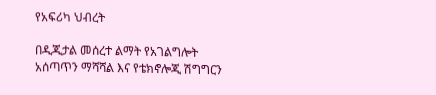የአፍሪካ ህብረት

በዲጂታል መሰረተ ልማት የአገልግሎት አሰጣጥን ማሻሻል እና የቴክኖሎጂ ሽግግርን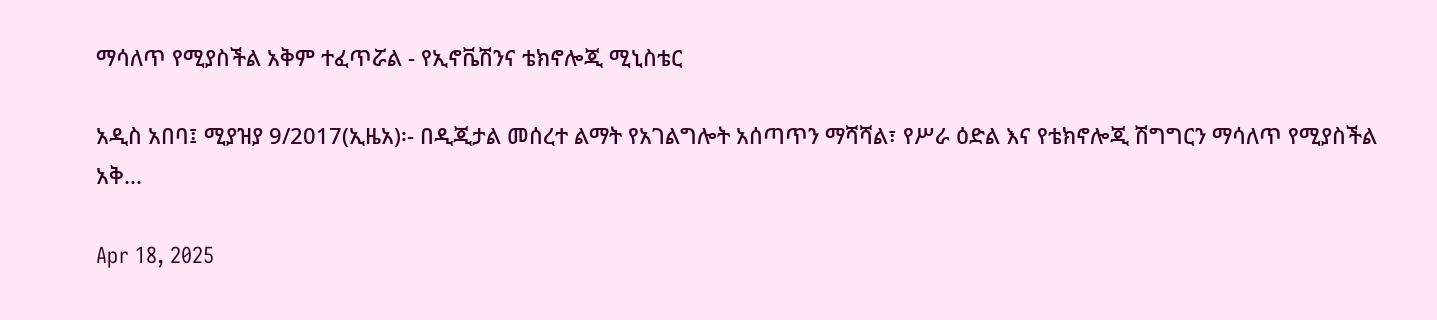ማሳለጥ የሚያስችል አቅም ተፈጥሯል - የኢኖቬሽንና ቴክኖሎጂ ሚኒስቴር

አዲስ አበባ፤ ሚያዝያ 9/2017(ኢዜአ)፡- በዲጂታል መሰረተ ልማት የአገልግሎት አሰጣጥን ማሻሻል፣ የሥራ ዕድል እና የቴክኖሎጂ ሽግግርን ማሳለጥ የሚያስችል አቅ...

Apr 18, 2025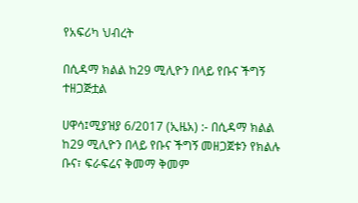የአፍሪካ ህብረት

በሲዳማ ክልል ከ29 ሚሊዮን በላይ የቡና ችግኝ ተዘጋጅቷል

ሀዋሳ፤ሚያዝያ 6/2017 (ኢዜአ) :- በሲዳማ ክልል ከ29 ሚሊዮን በላይ የቡና ችግኝ መዘጋጀቱን የክልሉ ቡና፣ ፍራፍሬና ቅመማ ቅመም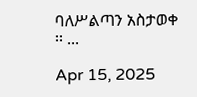ባለሥልጣን አስታወቀ ፡፡ ...

Apr 15, 2025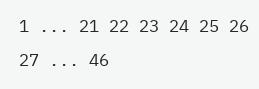1 ... 21 22 23 24 25 26 27 ... 46